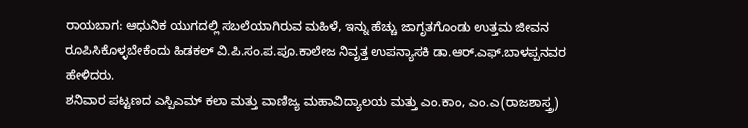ರಾಯಬಾಗ: ಆಧುನಿಕ ಯುಗದಲ್ಲಿ ಸಬಲೆಯಾಗಿರುವ ಮಹಿಳೆ, ಇನ್ನು ಹೆಚ್ಚು ಜಾಗೃತಗೊಂಡು ಉತ್ತಮ ಜೀವನ ರೂಪಿಸಿಕೊಳ್ಳಬೇಕೆಂದು ಹಿಡಕಲ್ ವಿ.ಪಿ.ಸಂ.ಪ.ಪೂ.ಕಾಲೇಜ ನಿವೃತ್ತ ಉಪನ್ಯಾಸಕಿ ಡಾ.ಆರ್.ಎಫ್.ಬಾಳಪ್ಪನವರ ಹೇಳಿದರು.
ಶನಿವಾರ ಪಟ್ಟಣದ ಎಸ್ಪಿಎಮ್ ಕಲಾ ಮತ್ತು ವಾಣಿಜ್ಯ ಮಹಾವಿದ್ಯಾಲಯ ಮತ್ತು ಎಂ.ಕಾಂ, ಎಂ.ಎ(ರಾಜಶಾಸ್ತ್ರ)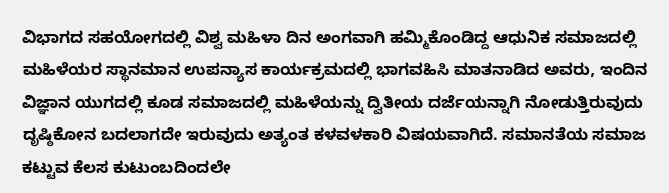ವಿಭಾಗದ ಸಹಯೋಗದಲ್ಲಿ ವಿಶ್ವ ಮಹಿಳಾ ದಿನ ಅಂಗವಾಗಿ ಹಮ್ಮಿಕೊಂಡಿದ್ದ ಆಧುನಿಕ ಸಮಾಜದಲ್ಲಿ ಮಹಿಳೆಯರ ಸ್ಥಾನಮಾನ ಉಪನ್ಯಾಸ ಕಾರ್ಯಕ್ರಮದಲ್ಲಿ ಭಾಗವಹಿಸಿ ಮಾತನಾಡಿದ ಅವರು, ಇಂದಿನ ವಿಜ್ಞಾನ ಯುಗದಲ್ಲಿ ಕೂಡ ಸಮಾಜದಲ್ಲಿ ಮಹಿಳೆಯನ್ನು ದ್ವಿತೀಯ ದರ್ಜೆಯನ್ನಾಗಿ ನೋಡುತ್ತಿರುವುದು ದೃಷ್ಠಿಕೋನ ಬದಲಾಗದೇ ಇರುವುದು ಅತ್ಯಂತ ಕಳವಳಕಾರಿ ವಿಷಯವಾಗಿದೆ. ಸಮಾನತೆಯ ಸಮಾಜ ಕಟ್ಟುವ ಕೆಲಸ ಕುಟುಂಬದಿಂದಲೇ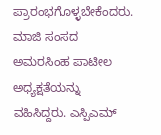ಪ್ರಾರಂಭಗೊಳ್ಳಬೇಕೆಂದರು.
ಮಾಜಿ ಸಂಸದ ಅಮರಸಿಂಹ ಪಾಟೀಲ ಅಧ್ಯಕ್ಷತೆಯನ್ನು ವಹಿಸಿದ್ದರು. ಎಸ್ಪಿಎಮ್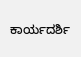ಕಾರ್ಯದರ್ಶಿ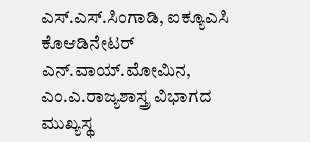ಎಸ್.ಎಸ್.ಸಿಂಗಾಡಿ, ಐಕ್ಯೂಎಸಿ ಕೊಆಡಿನೇಟರ್ ಎನ್.ವಾಯ್.ಮೋಮಿನ, ಎಂ.ಎ.ರಾಜ್ಯಶಾಸ್ತ್ರ ವಿಭಾಗದ ಮುಖ್ಯಸ್ಥ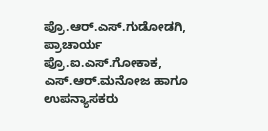ಪ್ರೊ.ಆರ್.ಎಸ್.ಗುಡೋಡಗಿ, ಪ್ರಾಚಾರ್ಯ ಪ್ರೊ.ಐ.ಎಸ್.ಗೋಕಾಕ, ಎಸ್.ಆರ್.ಮನೋಜ ಹಾಗೂ ಉಪನ್ಯಾಸಕರು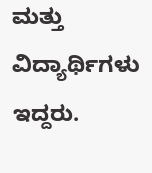ಮತ್ತು ವಿದ್ಯಾರ್ಥಿಗಳು ಇದ್ದರು.